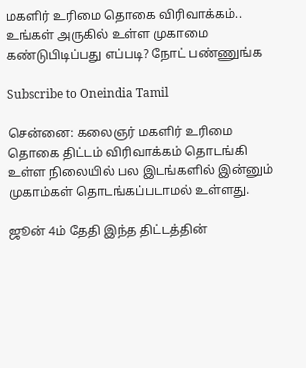மகளிர் உரிமை தொகை விரிவாக்கம்.. உங்கள் அருகில் உள்ள முகாமை கண்டுபிடிப்பது எப்படி? நோட் பண்ணுங்க

Subscribe to Oneindia Tamil

சென்னை: கலைஞர் மகளிர் உரிமை தொகை திட்டம் விரிவாக்கம் தொடங்கி உள்ள நிலையில் பல இடங்களில் இன்னும் முகாம்கள் தொடங்கப்படாமல் உள்ளது.

ஜூன் 4ம் தேதி இந்த திட்டத்தின்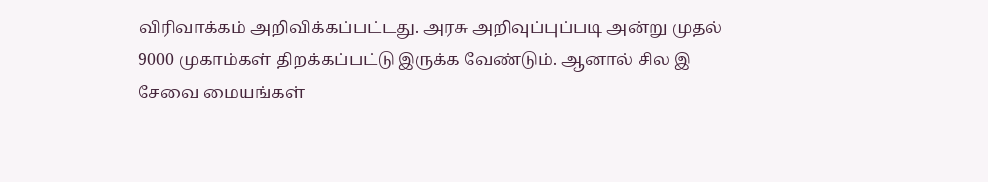விரிவாக்கம் அறிவிக்கப்பட்டது. அரசு அறிவுப்புப்படி அன்று முதல் 9000 முகாம்கள் திறக்கப்பட்டு இருக்க வேண்டும். ஆனால் சில இ சேவை மையங்கள்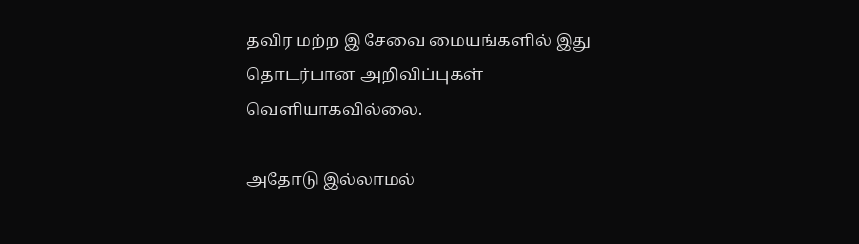தவிர மற்ற இ சேவை மையங்களில் இது தொடர்பான அறிவிப்புகள் வெளியாகவில்லை.

அதோடு இல்லாமல்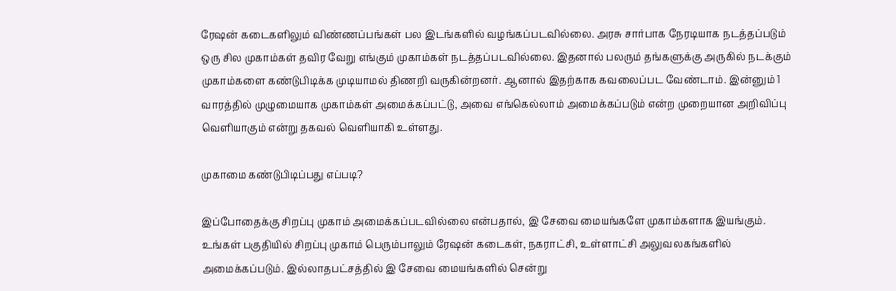ரேஷன் கடைகளிலும் விண்ணப்பங்கள் பல இடங்களில் வழங்கப்படவில்லை. அரசு சார்பாக நேரடியாக நடத்தப்படும் ஒரு சில முகாம்கள் தவிர வேறு எங்கும் முகாம்கள் நடத்தப்படவில்லை. இதனால் பலரும் தங்களுக்கு அருகில் நடக்கும் முகாம்களை கண்டுபிடிக்க முடியாமல் திணறி வருகின்றனர். ஆனால் இதற்காக கவலைப்பட வேண்டாம். இன்னும் 1 வாரத்தில் முழுமையாக முகாம்கள் அமைக்கப்பட்டு, அவை எங்கெல்லாம் அமைக்கப்படும் என்ற முறையான அறிவிப்பு வெளியாகும் என்று தகவல் வெளியாகி உள்ளது.

முகாமை கண்டுபிடிப்பது எப்படி?

இப்போதைக்கு சிறப்பு முகாம் அமைக்கப்படவில்லை என்பதால், இ சேவை மையங்களே முகாம்களாக இயங்கும். உங்கள் பகுதியில் சிறப்பு முகாம் பெரும்பாலும் ரேஷன் கடைகள், நகராட்சி, உள்ளாட்சி அலுவலகங்களில் அமைக்கப்படும். இல்லாதபட்சத்தில் இ சேவை மையங்களில் சென்று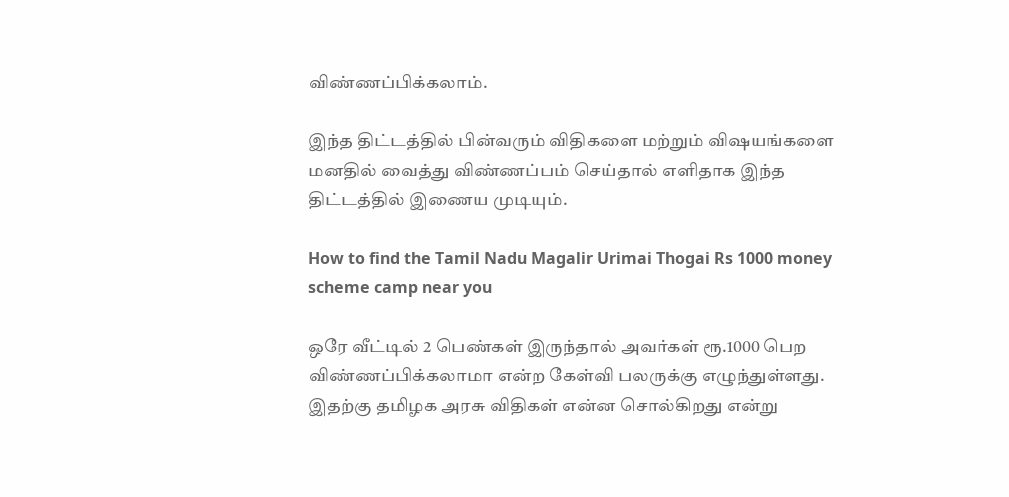விண்ணப்பிக்கலாம்.

இந்த திட்டத்தில் பின்வரும் விதிகளை மற்றும் விஷயங்களை மனதில் வைத்து விண்ணப்பம் செய்தால் எளிதாக இந்த திட்டத்தில் இணைய முடியும்.

How to find the Tamil Nadu Magalir Urimai Thogai Rs 1000 money scheme camp near you

ஒரே வீட்டில் 2 பெண்கள் இருந்தால் அவர்கள் ரூ.1000 பெற விண்ணப்பிக்கலாமா என்ற கேள்வி பலருக்கு எழுந்துள்ளது. இதற்கு தமிழக அரசு விதிகள் என்ன சொல்கிறது என்று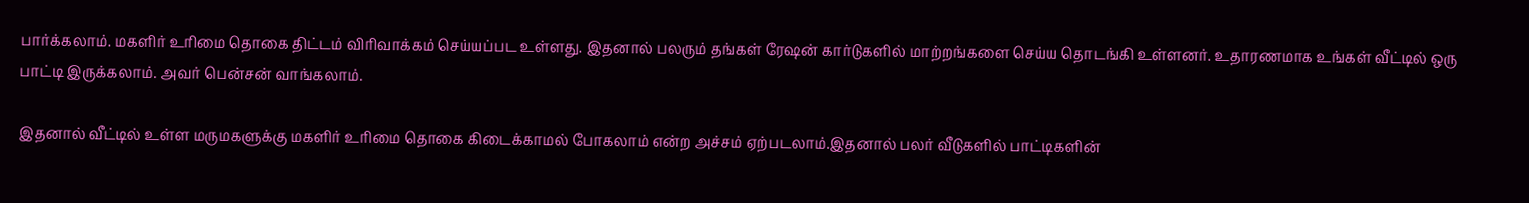பார்க்கலாம். மகளிர் உரிமை தொகை திட்டம் விரிவாக்கம் செய்யப்பட உள்ளது. இதனால் பலரும் தங்கள் ரேஷன் கார்டுகளில் மாற்றங்களை செய்ய தொடங்கி உள்ளனர். உதாரணமாக உங்கள் வீட்டில் ஒரு பாட்டி இருக்கலாம். அவர் பென்சன் வாங்கலாம்.

இதனால் வீட்டில் உள்ள மருமகளுக்கு மகளிர் உரிமை தொகை கிடைக்காமல் போகலாம் என்ற அச்சம் ஏற்படலாம்.இதனால் பலர் வீடுகளில் பாட்டிகளின்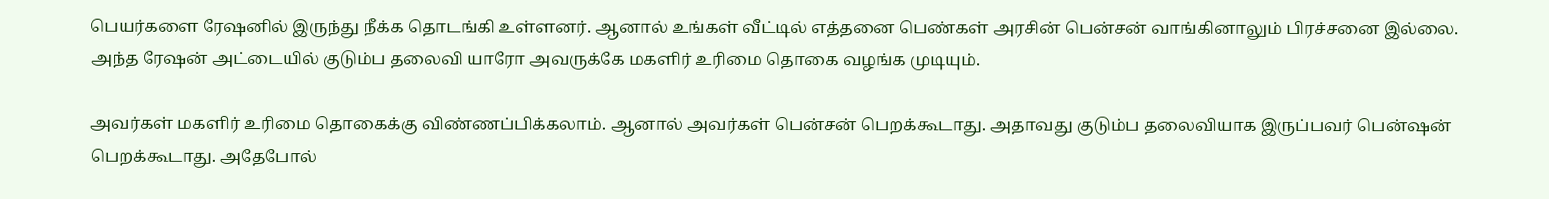பெயர்களை ரேஷனில் இருந்து நீக்க தொடங்கி உள்ளனர். ஆனால் உங்கள் வீட்டில் எத்தனை பெண்கள் அரசின் பென்சன் வாங்கினாலும் பிரச்சனை இல்லை. அந்த ரேஷன் அட்டையில் குடும்ப தலைவி யாரோ அவருக்கே மகளிர் உரிமை தொகை வழங்க முடியும்.

அவர்கள் மகளிர் உரிமை தொகைக்கு விண்ணப்பிக்கலாம். ஆனால் அவர்கள் பென்சன் பெறக்கூடாது. அதாவது குடும்ப தலைவியாக இருப்பவர் பென்ஷன் பெறக்கூடாது. அதேபோல்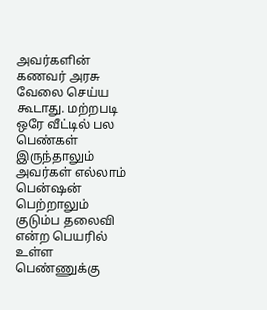அவர்களின் கணவர் அரசு வேலை செய்ய கூடாது. மற்றபடி ஒரே வீட்டில் பல பெண்கள் இருந்தாலும் அவர்கள் எல்லாம் பென்ஷன் பெற்றாலும் குடும்ப தலைவி என்ற பெயரில் உள்ள பெண்ணுக்கு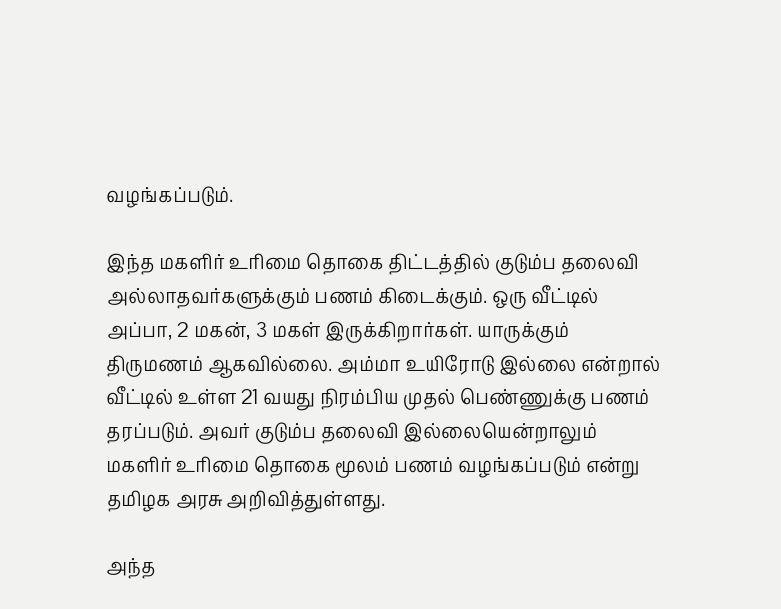வழங்கப்படும்.

இந்த மகளிர் உரிமை தொகை திட்டத்தில் குடும்ப தலைவி அல்லாதவர்களுக்கும் பணம் கிடைக்கும். ஒரு வீட்டில் அப்பா, 2 மகன், 3 மகள் இருக்கிறார்கள். யாருக்கும் திருமணம் ஆகவில்லை. அம்மா உயிரோடு இல்லை என்றால் வீட்டில் உள்ள 21 வயது நிரம்பிய முதல் பெண்ணுக்கு பணம் தரப்படும். அவர் குடும்ப தலைவி இல்லையென்றாலும் மகளிர் உரிமை தொகை மூலம் பணம் வழங்கப்படும் என்று தமிழக அரசு அறிவித்துள்ளது.

அந்த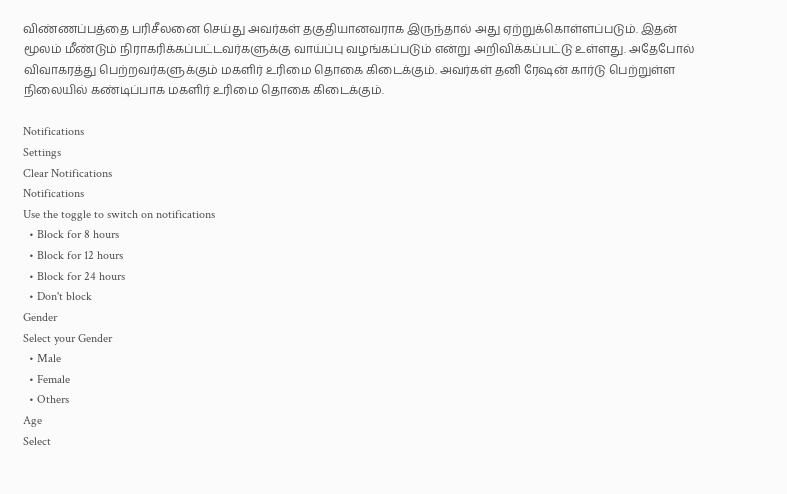விண்ணப்பத்தை பரிசீலனை செய்து அவர்கள் தகுதியானவராக இருந்தால் அது ஏற்றுக்கொள்ளப்படும். இதன் மூலம் மீண்டும் நிராகரிக்கப்பட்டவர்களுக்கு வாய்ப்பு வழங்கப்படும் என்று அறிவிக்கப்பட்டு உள்ளது. அதேபோல் விவாகரத்து பெற்றவர்களுக்கும் மகளிர் உரிமை தொகை கிடைக்கும். அவர்கள் தனி ரேஷன் கார்டு பெற்றுள்ள நிலையில் கண்டிப்பாக மகளிர் உரிமை தொகை கிடைக்கும்.

Notifications
Settings
Clear Notifications
Notifications
Use the toggle to switch on notifications
  • Block for 8 hours
  • Block for 12 hours
  • Block for 24 hours
  • Don't block
Gender
Select your Gender
  • Male
  • Female
  • Others
Age
Select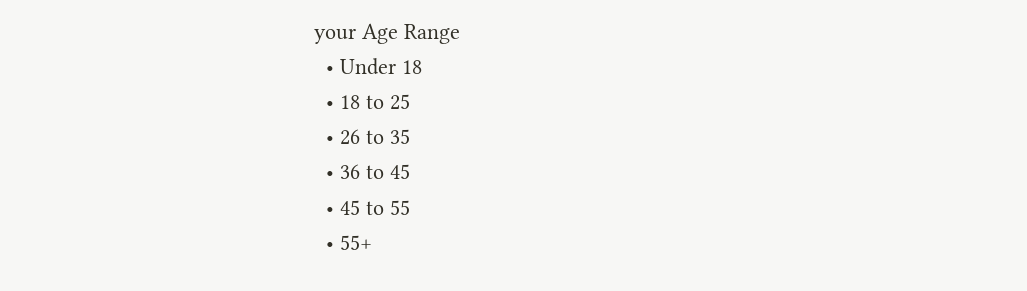your Age Range
  • Under 18
  • 18 to 25
  • 26 to 35
  • 36 to 45
  • 45 to 55
  • 55+